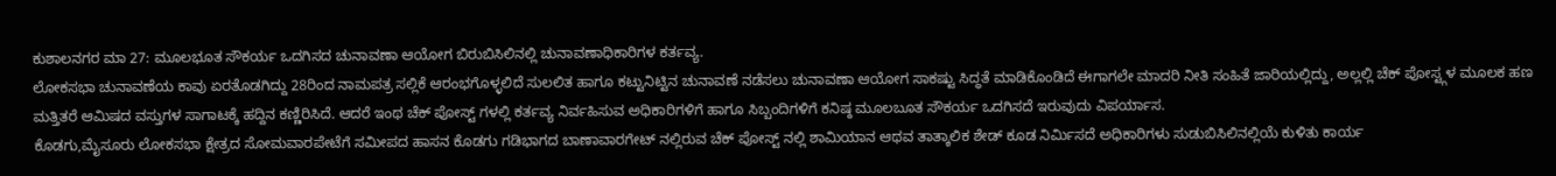ಕುಶಾಲನಗರ ಮಾ 27: ಮೂಲಭೂತ ಸೌಕರ್ಯ ಒದಗಿಸದ ಚುನಾವಣಾ ಆಯೋಗ ಬಿರುಬಿಸಿಲಿನಲ್ಲಿ ಚುನಾವಣಾಧಿಕಾರಿಗಳ ಕರ್ತವ್ಯ.
ಲೋಕಸಭಾ ಚುನಾವಣೆಯ ಕಾವು ಏರತೊಡಗಿದ್ದು 28ರಿಂದ ನಾಮಪತ್ರ ಸಲ್ಲಿಕೆ ಆರಂಭಗೊಳ್ಳಲಿದೆ ಸುಲಲಿತ ಹಾಗೂ ಕಟ್ಟುನಿಟ್ಟಿನ ಚುನಾವಣೆ ನಡೆಸಲು ಚುನಾವಣಾ ಆಯೋಗ ಸಾಕಷ್ಟು ಸಿದ್ಧತೆ ಮಾಡಿಕೊಂಡಿದೆ ಈಗಾಗಲೇ ಮಾದರಿ ನೀತಿ ಸಂಹಿತೆ ಜಾರಿಯಲ್ಲಿದ್ದು, ಅಲ್ಲಲ್ಲಿ ಚೆಕ್ ಪೋಸ್ಟ್ಗಳ ಮೂಲಕ ಹಣ ಮತ್ತಿತರೆ ಆಮಿಷದ ವಸ್ತುಗಳ ಸಾಗಾಟಕ್ಕೆ ಹದ್ದಿನ ಕಣ್ಣಿರಿಸಿದೆ. ಆದರೆ ಇಂಥ ಚೆಕ್ ಪೋಸ್ಟ್ ಗಳಲ್ಲಿ ಕರ್ತವ್ಯ ನಿರ್ವಹಿಸುವ ಅಧಿಕಾರಿಗಳಿಗೆ ಹಾಗೂ ಸಿಬ್ಬಂದಿಗಳಿಗೆ ಕನಿಷ್ಠ ಮೂಲಬೂತ ಸೌಕರ್ಯ ಒದಗಿಸದೆ ಇರುವುದು ವಿಪರ್ಯಾಸ.
ಕೊಡಗು,ಮೈಸೂರು ಲೋಕಸಭಾ ಕ್ಷೇತ್ರದ ಸೋಮವಾರಪೇಟೆಗೆ ಸಮೀಪದ ಹಾಸನ ಕೊಡಗು ಗಡಿಭಾಗದ ಬಾಣಾವಾರಗೇಟ್ ನಲ್ಲಿರುವ ಚೆಕ್ ಪೋಸ್ಟ್ ನಲ್ಲಿ ಶಾಮಿಯಾನ ಆಥವ ತಾತ್ಕಾಲಿಕ ಶೇಡ್ ಕೂಡ ನಿರ್ಮಿಸದೆ ಅಧಿಕಾರಿಗಳು ಸುಡುಬಿಸಿಲಿನಲ್ಲಿಯೆ ಕುಳಿತು ಕಾರ್ಯ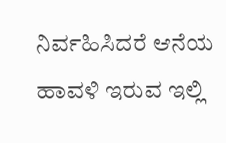ನಿರ್ವಹಿಸಿದರೆ ಆನೆಯ ಹಾವಳಿ ಇರುವ ಇಲ್ಲಿ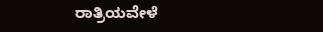ರಾತ್ರಿಯವೇಳೆ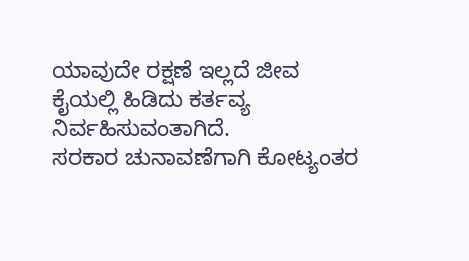ಯಾವುದೇ ರಕ್ಷಣೆ ಇಲ್ಲದೆ ಜೀವ ಕೈಯಲ್ಲಿ ಹಿಡಿದು ಕರ್ತವ್ಯ ನಿರ್ವಹಿಸುವಂತಾಗಿದೆ.
ಸರಕಾರ ಚುನಾವಣೆಗಾಗಿ ಕೋಟ್ಯಂತರ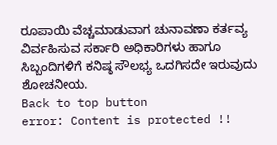ರೂಪಾಯಿ ವೆಚ್ಚಮಾಡುವಾಗ ಚುನಾವಣಾ ಕರ್ತವ್ಯ ವಿರ್ವಹಿಸುವ ಸರ್ಕಾರಿ ಅಧಿಕಾರಿಗಳು ಹಾಗೂ ಸಿಬ್ಬಂದಿಗಳಿಗೆ ಕನಿಷ್ಠ ಸೌಲಭ್ಯ ಒದಗಿಸದೇ ಇರುವುದು ಶೋಚನೀಯ.
Back to top button
error: Content is protected !!